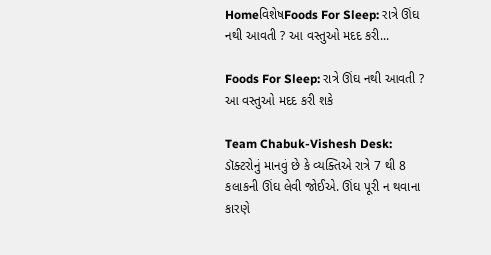HomeવિશેષFoods For Sleep: રાત્રે ઊંઘ નથી આવતી ? આ વસ્તુઓ મદદ કરી...

Foods For Sleep: રાત્રે ઊંઘ નથી આવતી ? આ વસ્તુઓ મદદ કરી શકે

Team Chabuk-Vishesh Desk: ડૉક્ટરોનું માનવું છે કે વ્યક્તિએ રાત્રે 7 થી 8 કલાકની ઊંઘ લેવી જોઈએ. ઊંઘ પૂરી ન થવાના કારણે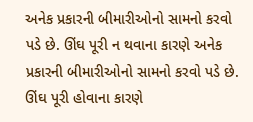અનેક પ્રકારની બીમારીઓનો સામનો કરવો પડે છે. ઊંઘ પૂરી ન થવાના કારણે અનેક પ્રકારની બીમારીઓનો સામનો કરવો પડે છે. ઊંઘ પૂરી હોવાના કારણે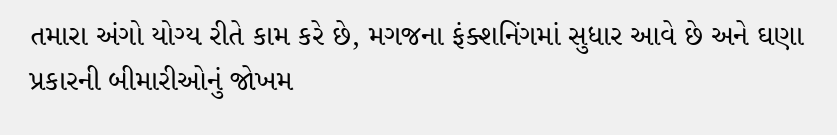તમારા અંગો યોગ્ય રીતે કામ કરે છે, મગજના ફંક્શનિંગમાં સુધાર આવે છે અને ઘણા પ્રકારની બીમારીઓનું જોખમ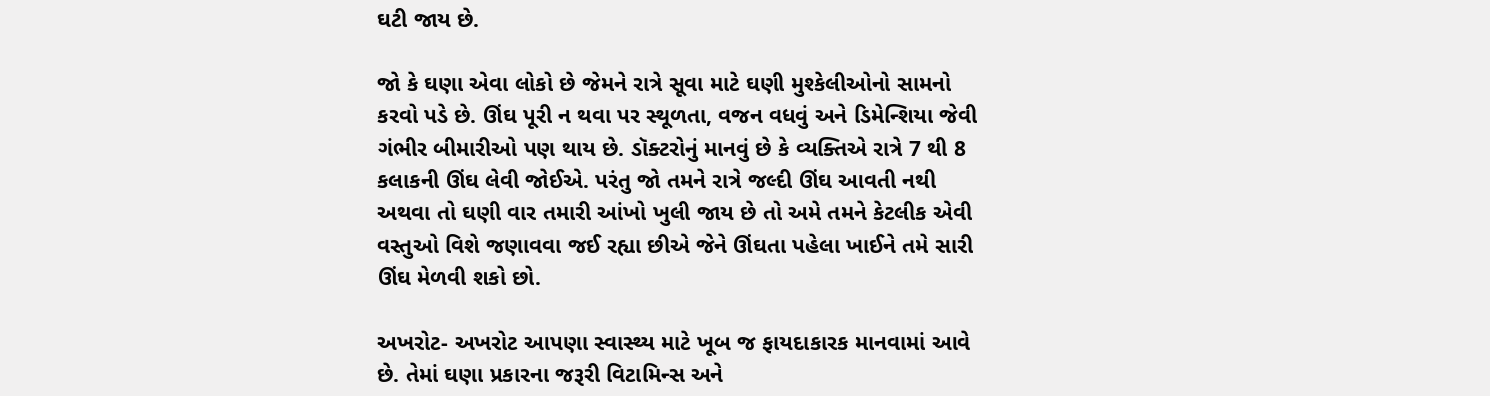ઘટી જાય છે.

જો કે ઘણા એવા લોકો છે જેમને રાત્રે સૂવા માટે ઘણી મુશ્કેલીઓનો સામનો કરવો પડે છે. ઊંઘ પૂરી ન થવા પર સ્થૂળતા, વજન વધવું અને ડિમેન્શિયા જેવી ગંભીર બીમારીઓ પણ થાય છે. ડૉક્ટરોનું માનવું છે કે વ્યક્તિએ રાત્રે 7 થી 8 કલાકની ઊંઘ લેવી જોઈએ. પરંતુ જો તમને રાત્રે જલ્દી ઊંઘ આવતી નથી અથવા તો ઘણી વાર તમારી આંખો ખુલી જાય છે તો અમે તમને કેટલીક એવી વસ્તુઓ વિશે જણાવવા જઈ રહ્યા છીએ જેને ઊંઘતા પહેલા ખાઈને તમે સારી ઊંઘ મેળવી શકો છો.

અખરોટ- અખરોટ આપણા સ્વાસ્થ્ય માટે ખૂબ જ ફાયદાકારક માનવામાં આવે છે. તેમાં ઘણા પ્રકારના જરૂરી વિટામિન્સ અને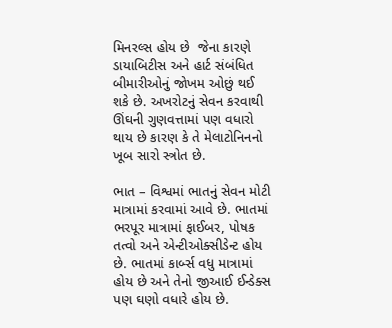મિનરલ્સ હોય છે  જેના કારણે ડાયાબિટીસ અને હાર્ટ સંબંધિત બીમારીઓનું જોખમ ઓછું થઈ શકે છે. અખરોટનું સેવન કરવાથી ઊંઘની ગુણવત્તામાં પણ વધારો થાય છે કારણ કે તે મેલાટોનિનનો ખૂબ સારો સ્ત્રોત છે.

ભાત – વિશ્વમાં ભાતનું સેવન મોટી માત્રામાં કરવામાં આવે છે. ભાતમાં ભરપૂર માત્રામાં ફાઈબર, પોષક તત્વો અને એન્ટીઓક્સીડેન્ટ હોય છે. ભાતમાં કાર્બ્સ વધુ માત્રામાં હોય છે અને તેનો જીઆઈ ઈન્ડેક્સ પણ ઘણો વધારે હોય છે.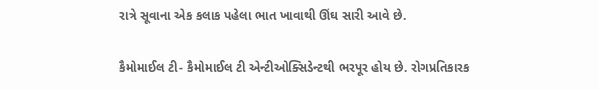રાત્રે સૂવાના એક કલાક પહેલા ભાત ખાવાથી ઊંઘ સારી આવે છે.

કૈમોમાઈલ ટી- કૈમોમાઈલ ટી એન્ટીઓક્સિડેન્ટથી ભરપૂર હોય છે. રોગપ્રતિકારક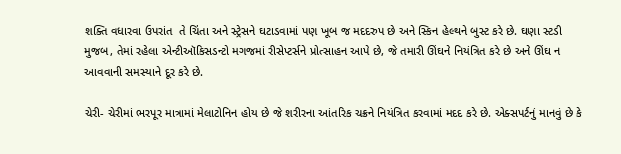શક્તિ વધારવા ઉપરાંત  તે ચિંતા અને સ્ટ્રેસને ઘટાડવામાં પણ ખૂબ જ મદદરુપ છે અને સ્કિન હેલ્થને બુસ્ટ કરે છે. ઘણા સ્ટડી મુજબ, તેમાં રહેલા એન્ટીઑકિસડન્ટો મગજમાં રીસેપ્ટર્સને પ્રોત્સાહન આપે છે, જે તમારી ઊંઘને નિયંત્રિત કરે છે અને ઊંઘ ન આવવાની સમસ્યાને દૂર કરે છે.

ચેરી- ચેરીમાં ભરપૂર માત્રામાં મેલાટોનિન હોય છે જે શરીરના આંતરિક ચક્રને નિયંત્રિત કરવામાં મદદ કરે છે. એક્સપર્ટનું માનવું છે કે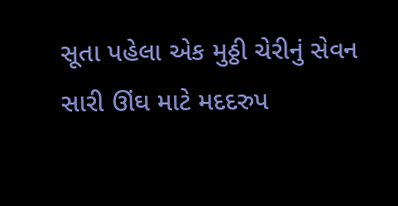સૂતા પહેલા એક મુઠ્ઠી ચેરીનું સેવન સારી ઊંઘ માટે મદદરુપ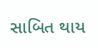સાબિત થાય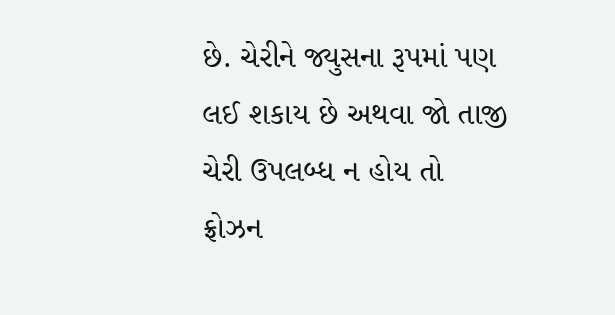છે. ચેરીને જ્યુસના રૂપમાં પણ લઈ શકાય છે અથવા જો તાજી ચેરી ઉપલબ્ધ ન હોય તો ફ્રોઝન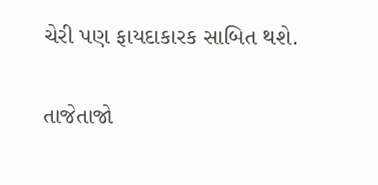ચેરી પણ ફાયદાકારક સાબિત થશે.

તાજેતાજો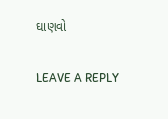ઘાણવો

LEAVE A REPLY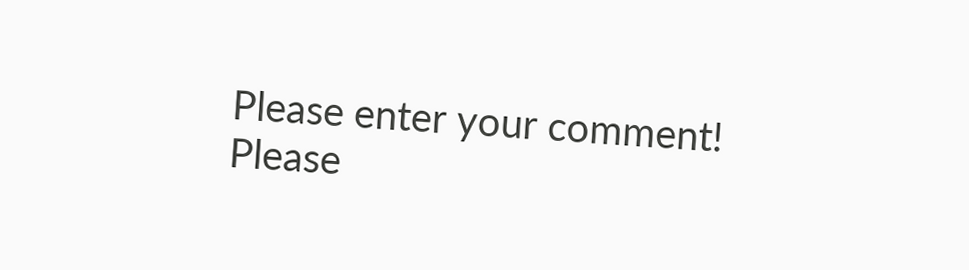Please enter your comment!
Please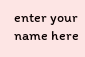enter your name here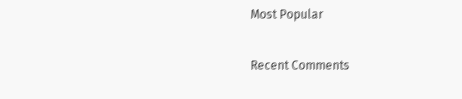Most Popular

Recent Comments